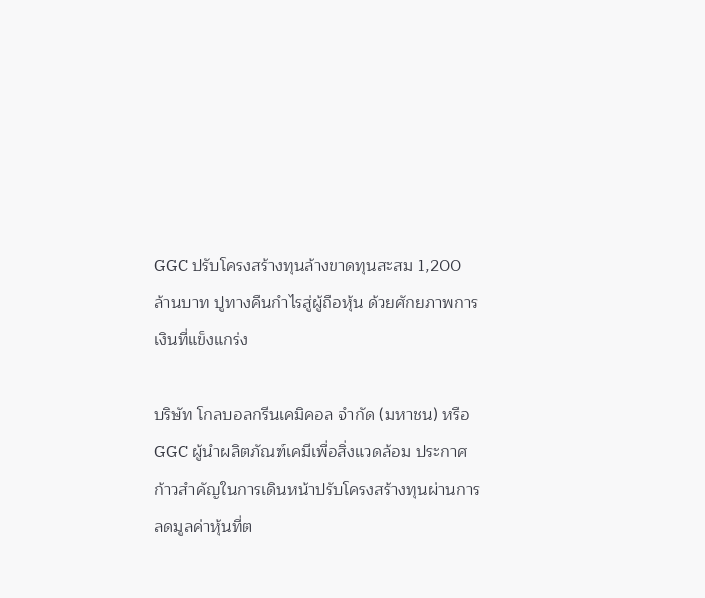GGC ปรับโครงสร้างทุนล้างขาดทุนสะสม 1,200 ล้านบาท ปูทางคืนกำไรสู่ผู้ถือหุ้น ด้วยศักยภาพการเงินที่แข็งแกร่ง

บริษัท โกลบอลกรีนเคมิคอล จำกัด (มหาชน) หรือ GGC ผู้นำผลิตภัณฑ์เคมีเพื่อสิ่งแวดล้อม ประกาศก้าวสำคัญในการเดินหน้าปรับโครงสร้างทุนผ่านการลดมูลค่าหุ้นที่ต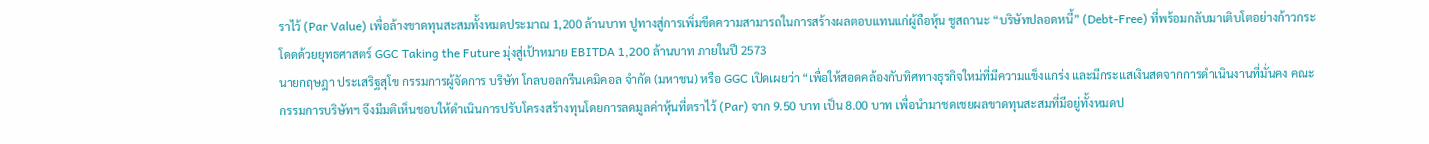ราไว้ (Par Value) เพื่อล้างขาดทุนสะสมทั้งหมดประมาณ 1,200 ล้านบาท ปูทางสู่การเพิ่มขีดความสามารถในการสร้างผลตอบแทนแก่ผู้ถือหุ้น ชูสถานะ “บริษัทปลอดหนี้” (Debt-Free) ที่พร้อมกลับมาเติบโตอย่างก้าวกระโดดด้วยยุทธศาสตร์ GGC Taking the Future มุ่งสู่เป้าหมาย EBITDA 1,200 ล้านบาท ภายในปี 2573
นายกฤษฎา ประเสริฐสุโข กรรมการผู้จัดการ บริษัท โกลบอลกรีนเคมิคอล จำกัด (มหาชน) หรือ GGC เปิดเผยว่า “เพื่อให้สอดคล้องกับทิศทางธุรกิจใหม่ที่มีความแข็งแกร่ง และมีกระแสเงินสดจากการดำเนินงานที่มั่นคง คณะกรรมการบริษัทฯ จึงมีมติเห็นชอบให้ดำเนินการปรับโครงสร้างทุนโดยการลดมูลค่าหุ้นที่ตราไว้ (Par) จาก 9.50 บาท เป็น 8.00 บาท เพื่อนำมาชดเชยผลขาดทุนสะสมที่มีอยู่ทั้งหมดป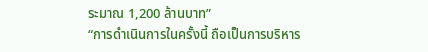ระมาณ 1,200 ล้านบาท”
“การดำเนินการในครั้งนี้ ถือเป็นการบริหาร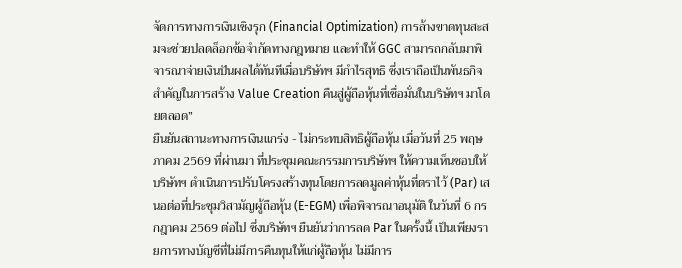จัดการทางการเงินเชิงรุก (Financial Optimization) การล้างขาดทุนสะสมจะช่วยปลดล็อกข้อจำกัดทางกฎหมาย และทำให้ GGC สามารถกลับมาพิจารณาจ่ายเงินปันผลได้ทันทีเมื่อบริษัทฯ มีกำไรสุทธิ ซึ่งเราถือเป็นพันธกิจสำคัญในการสร้าง Value Creation คืนสู่ผู้ถือหุ้นที่เชื่อมั่นในบริษัทฯ มาโดยตลอด”
ยืนยันสถานะทางการเงินแกร่ง - ไม่กระทบสิทธิผู้ถือหุ้น เมื่อวันที่ 25 พฤษภาคม 2569 ที่ผ่านมา ที่ประชุมคณะกรรมการบริษัทฯ ให้ความเห็นชอบให้บริษัทฯ ดำเนินการปรับโครงสร้างทุนโดยการลดมูลค่าหุ้นที่ตราไว้ (Par) เสนอต่อที่ประชุมวิสามัญผู้ถือหุ้น (E-EGM) เพื่อพิจารณาอนุมัติ ในวันที่ 6 กรกฎาคม 2569 ต่อไป ซึ่งบริษัทฯ ยืนยันว่าการลด Par ในครั้งนี้ เป็นเพียงรายการทางบัญชีที่ไม่มีการคืนทุนให้แก่ผู้ถือหุ้น ไม่มีการ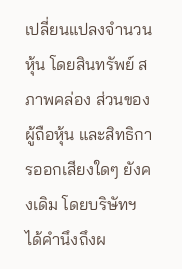เปลี่ยนแปลงจำนวนหุ้น โดยสินทรัพย์ สภาพคล่อง ส่วนของผู้ถือหุ้น และสิทธิการออกเสียงใดๆ ยังคงเดิม โดยบริษัทฯ ได้คำนึงถึงผ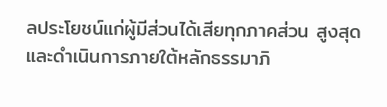ลประโยชน์แก่ผู้มีส่วนได้เสียทุกภาคส่วน สูงสุด และดำเนินการภายใต้หลักธรรมาภิ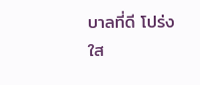บาลที่ดี โปร่งใส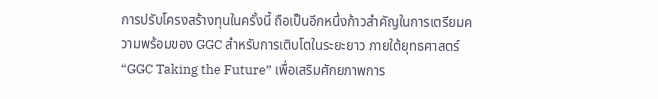การปรับโครงสร้างทุนในครั้งนี้ ถือเป็นอีกหนึ่งก้าวสำคัญในการเตรียมความพร้อมของ GGC สำหรับการเติบโตในระยะยาว ภายใต้ยุทธศาสตร์ “GGC Taking the Future” เพื่อเสริมศักยภาพการ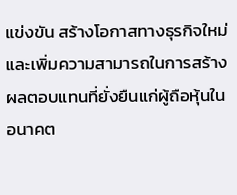แข่งขัน สร้างโอกาสทางธุรกิจใหม่ และเพิ่มความสามารถในการสร้างผลตอบแทนที่ยั่งยืนแก่ผู้ถือหุ้นในอนาคต